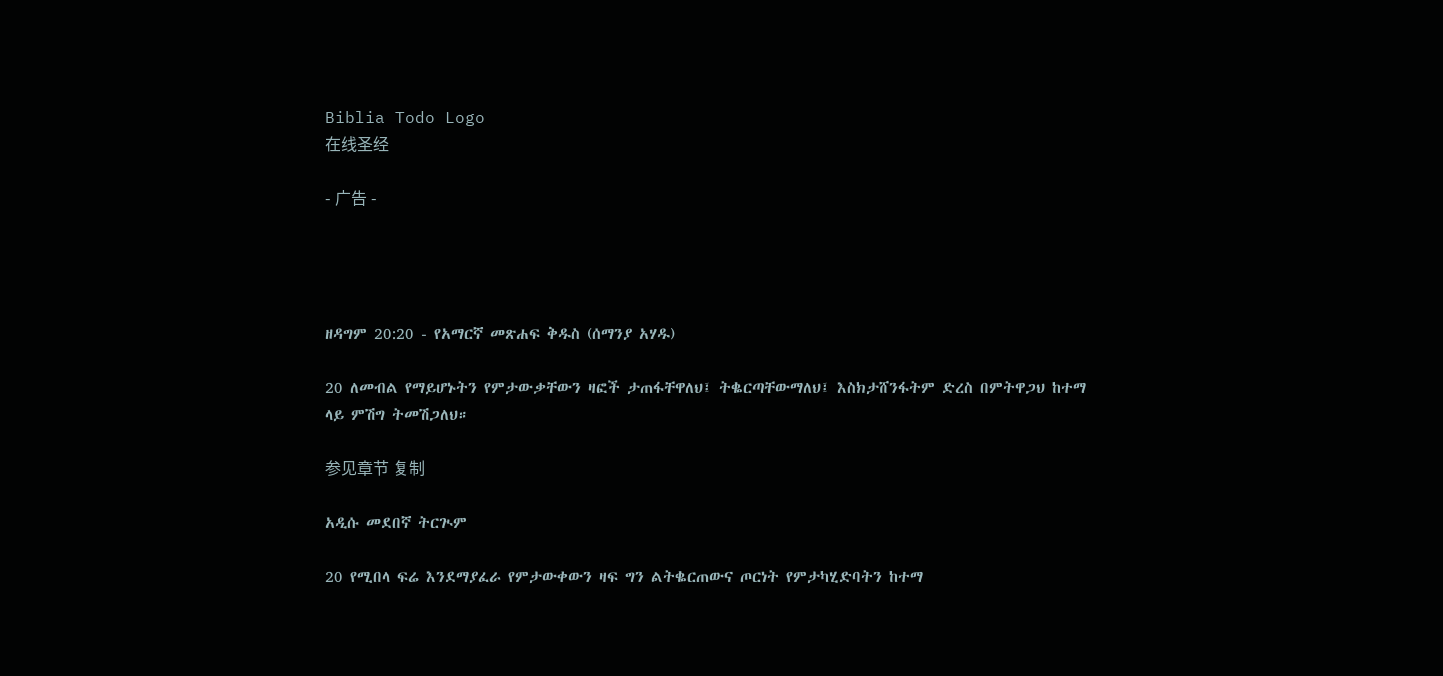Biblia Todo Logo
在线圣经

- 广告 -




ዘዳግም 20:20 - የአማርኛ መጽሐፍ ቅዱስ (ሰማንያ አሃዱ)

20 ለመብል የማይሆኑትን የምታውቃቸውን ዛፎች ታጠፋቸዋለህ፤ ትቈርጣቸውማለህ፤ እስክታሸንፋትም ድረስ በምትዋጋህ ከተማ ላይ ምሽግ ትመሽጋለህ።

参见章节 复制

አዲሱ መደበኛ ትርጒም

20 የሚበላ ፍሬ እንደማያፈራ የምታውቀውን ዛፍ ግን ልትቈርጠውና ጦርነት የምታካሂድባትን ከተማ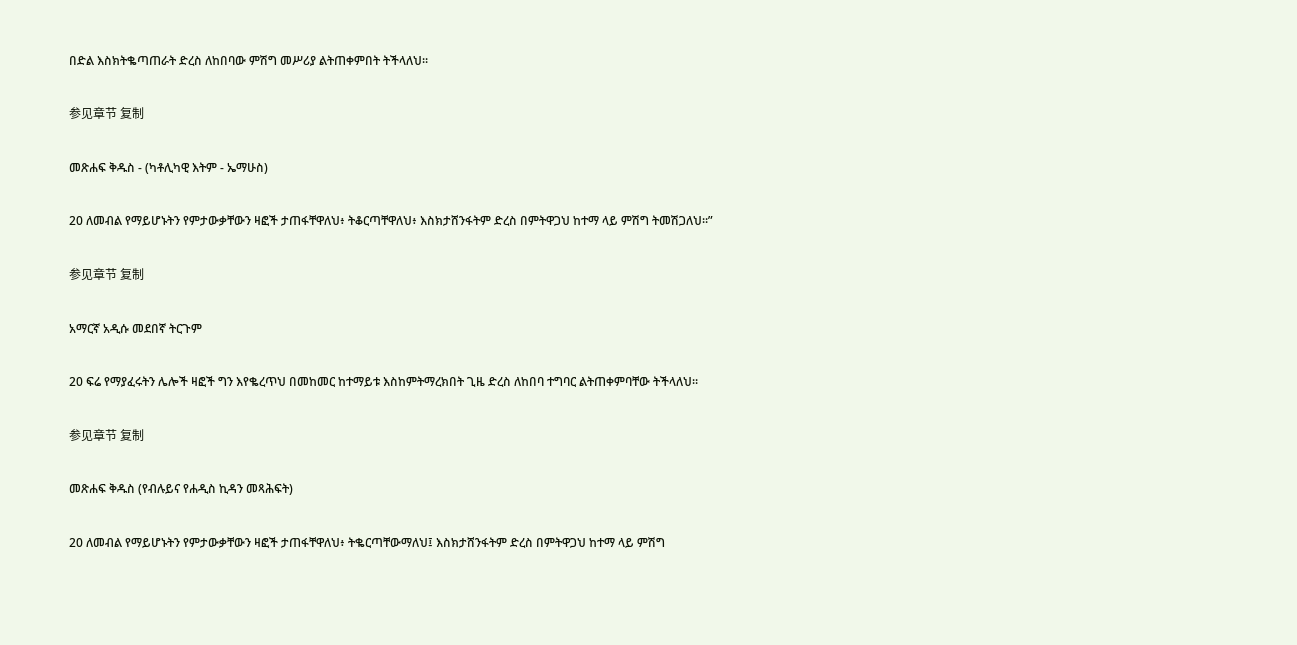በድል እስክትቈጣጠራት ድረስ ለከበባው ምሽግ መሥሪያ ልትጠቀምበት ትችላለህ።

参见章节 复制

መጽሐፍ ቅዱስ - (ካቶሊካዊ እትም - ኤማሁስ)

20 ለመብል የማይሆኑትን የምታውቃቸውን ዛፎች ታጠፋቸዋለህ፥ ትቆርጣቸዋለህ፥ እስክታሸንፋትም ድረስ በምትዋጋህ ከተማ ላይ ምሽግ ትመሽጋለህ።”

参见章节 复制

አማርኛ አዲሱ መደበኛ ትርጉም

20 ፍሬ የማያፈሩትን ሌሎች ዛፎች ግን እየቈረጥህ በመከመር ከተማይቱ እስከምትማረክበት ጊዜ ድረስ ለከበባ ተግባር ልትጠቀምባቸው ትችላለህ።

参见章节 复制

መጽሐፍ ቅዱስ (የብሉይና የሐዲስ ኪዳን መጻሕፍት)

20 ለመብል የማይሆኑትን የምታውቃቸውን ዛፎች ታጠፋቸዋለህ፥ ትቈርጣቸውማለህ፤ እስክታሸንፋትም ድረስ በምትዋጋህ ከተማ ላይ ምሽግ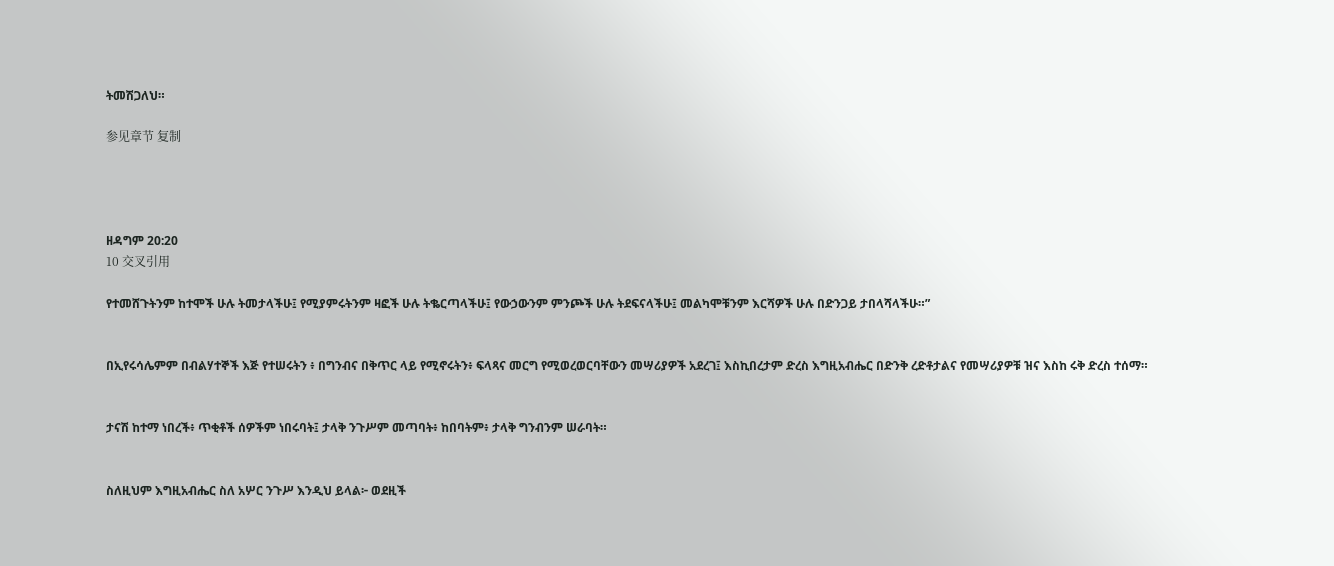ትመሽጋለህ።

参见章节 复制




ዘዳግም 20:20
10 交叉引用

የተመሸጉትንም ከተሞች ሁሉ ትመታላችሁ፤ የሚያምሩትንም ዛፎች ሁሉ ትቈርጣላችሁ፤ የውኃውንም ምንጮች ሁሉ ትደፍናላችሁ፤ መልካሞቹንም እርሻዎች ሁሉ በድንጋይ ታበላሻላችሁ።”


በኢየሩሳሌምም በብልሃተኞች እጅ የተሠሩትን ፥ በግንብና በቅጥር ላይ የሚኖሩትን፥ ፍላጻና መርግ የሚወረወርባቸውን መሣሪያዎች አደረገ፤ እስኪበረታም ድረስ እግዚአብሔር በድንቅ ረድቶታልና የመሣሪያዎቹ ዝና እስከ ሩቅ ድረስ ተሰማ።


ታናሽ ከተማ ነበረች፥ ጥቂቶች ሰዎችም ነበሩባት፤ ታላቅ ንጉሥም መጣባት፥ ከበባትም፥ ታላቅ ግንብንም ሠራባት።


ስለዚህም እግዚአብሔር ስለ አሦር ንጉሥ እንዲህ ይላል፦ ወደዚች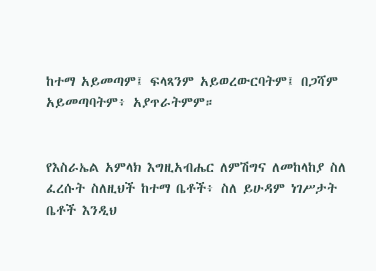ከተማ አይመጣም፤ ፍላጻንም አይወረውርባትም፤ በጋሻም አይመጣባትም፥ አያጥራትምም።


የእስራኤል አምላክ እግዚአብሔር ለምሽግና ለመከላከያ ስለ ፈረሱት ስለዚህች ከተማ ቤቶች፥ ስለ ይሁዳም ነገሥታት ቤቶች እንዲህ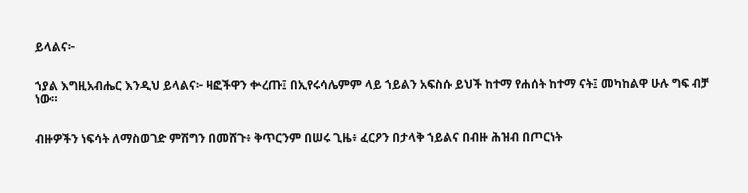ይላልና፦


ኀያል እግዚአብሔር እንዲህ ይላልና፦ ዛፎችዋን ቍረጡ፤ በኢየሩሳሌምም ላይ ኀይልን አፍስሱ ይህች ከተማ የሐሰት ከተማ ናት፤ መካከልዋ ሁሉ ግፍ ብቻ ነው።


ብዙዎችን ነፍሳት ለማስወገድ ምሽግን በመሸጉ፥ ቅጥርንም በሠሩ ጊዜ፥ ፈርዖን በታላቅ ኀይልና በብዙ ሕዝብ በጦርነት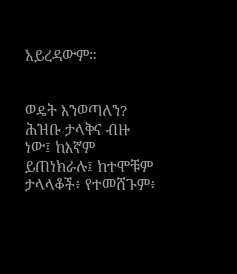አይረዳውም።


ወዴት እንወጣለን? ሕዝቡ ታላቅና ብዙ ነው፤ ከእኛም ይጠነክራሉ፤ ከተሞቹም ታላላቆች፥ የተመሸጉም፥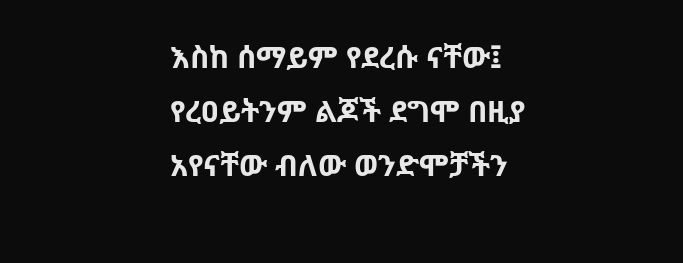እስከ ሰማይም የደረሱ ናቸው፤ የረዐይትንም ልጆች ደግሞ በዚያ አየናቸው ብለው ወንድሞቻችን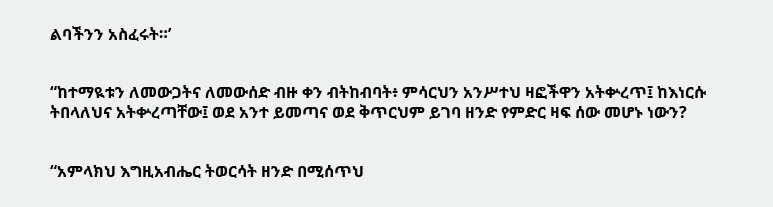ልባችንን አስፈሩት።’


“ከተማዪቱን ለመውጋትና ለመውሰድ ብዙ ቀን ብትከብባት፥ ምሳርህን አንሥተህ ዛፎችዋን አትቍረጥ፤ ከእነርሱ ትበላለህና አትቍረጣቸው፤ ወደ አንተ ይመጣና ወደ ቅጥርህም ይገባ ዘንድ የምድር ዛፍ ሰው መሆኑ ነውን?


“አምላክህ እግዚአብሔር ትወርሳት ዘንድ በሚሰጥህ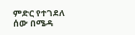ምድር የተገደለ ሰው በሜዳ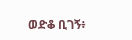ወድቆ ቢገኝ፥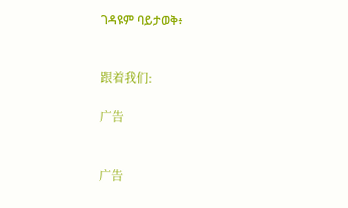ገዳዩም ባይታወቅ፥


跟着我们:

广告


广告